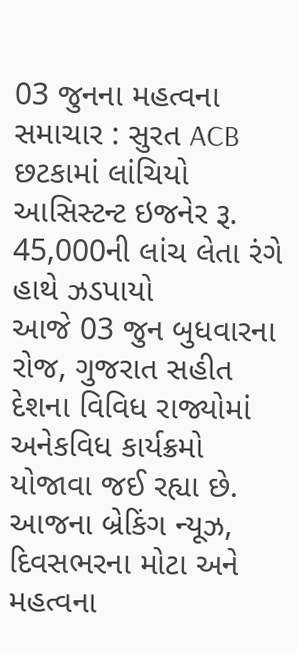03 જુનના મહત્વના સમાચાર : સુરત ACB છટકામાં લાંચિયો આસિસ્ટન્ટ ઇજનેર રૂ. 45,000ની લાંચ લેતા રંગે હાથે ઝડપાયો
આજે 03 જુન બુધવારના રોજ, ગુજરાત સહીત દેશના વિવિધ રાજ્યોમાં અનેકવિધ કાર્યક્રમો યોજાવા જઈ રહ્યા છે. આજના બ્રેકિંગ ન્યૂઝ, દિવસભરના મોટા અને મહત્વના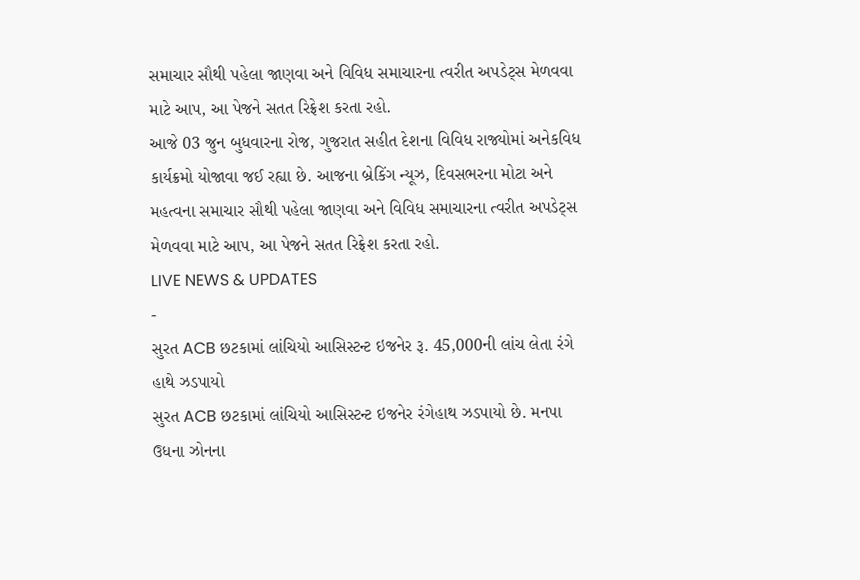સમાચાર સૌથી પહેલા જાણવા અને વિવિધ સમાચારના ત્વરીત અપડેટ્સ મેળવવા માટે આપ, આ પેજને સતત રિફ્રેશ કરતા રહો.
આજે 03 જુન બુધવારના રોજ, ગુજરાત સહીત દેશના વિવિધ રાજ્યોમાં અનેકવિધ કાર્યક્રમો યોજાવા જઈ રહ્યા છે. આજના બ્રેકિંગ ન્યૂઝ, દિવસભરના મોટા અને મહત્વના સમાચાર સૌથી પહેલા જાણવા અને વિવિધ સમાચારના ત્વરીત અપડેટ્સ મેળવવા માટે આપ, આ પેજને સતત રિફ્રેશ કરતા રહો.
LIVE NEWS & UPDATES
-
સુરત ACB છટકામાં લાંચિયો આસિસ્ટન્ટ ઇજનેર રૂ. 45,000ની લાંચ લેતા રંગે હાથે ઝડપાયો
સુરત ACB છટકામાં લાંચિયો આસિસ્ટન્ટ ઇજનેર રંગેહાથ ઝડપાયો છે. મનપા ઉધના ઝોનના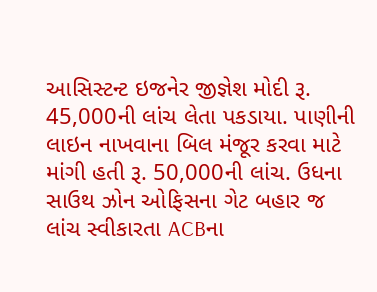આસિસ્ટન્ટ ઇજનેર જીજ્ઞેશ મોદી રૂ. 45,000ની લાંચ લેતા પકડાયા. પાણીની લાઇન નાખવાના બિલ મંજૂર કરવા માટે માંગી હતી રૂ. 50,000ની લાંચ. ઉધના સાઉથ ઝોન ઓફિસના ગેટ બહાર જ લાંચ સ્વીકારતા ACBના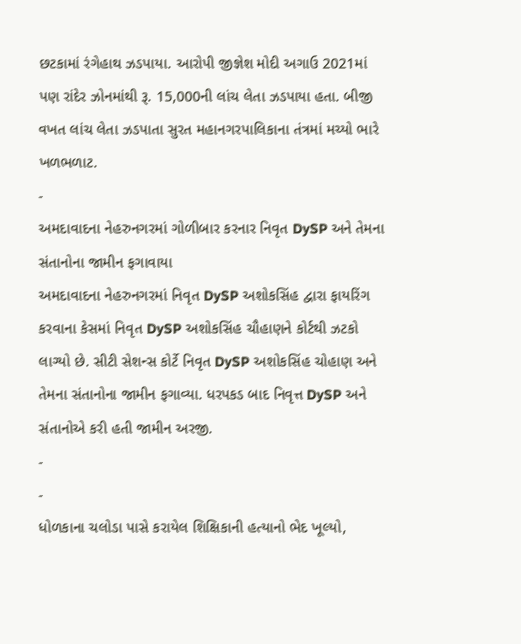છટકામાં રંગેહાથ ઝડપાયા. આરોપી જીજ્ઞેશ મોદી અગાઉ 2021માં પણ રાંદેર ઝોનમાંથી રૂ. 15,000ની લાંચ લેતા ઝડપાયા હતા. બીજી વખત લાંચ લેતા ઝડપાતા સુરત મહાનગરપાલિકાના તંત્રમાં મચ્યો ભારે ખળભળાટ.
-
અમદાવાદના નેહરુનગરમાં ગોળીબાર કરનાર નિવૃત DySP અને તેમના સંતાનોના જામીન ફગાવાયા
અમદાવાદના નેહરુનગરમાં નિવૃત DySP અશોકસિંહ દ્વારા ફાયરિંગ કરવાના કેસમાં નિવૃત DySP અશોકસિંહ ચૌહાણને કોર્ટથી ઝટકો લાગ્યો છે. સીટી સેશન્સ કોર્ટે નિવૃત DySP અશોકસિંહ ચોહાણ અને તેમના સંતાનોના જામીન ફગાવ્યા. ધરપકડ બાદ નિવૃત્ત DySP અને સંતાનોએ કરી હતી જામીન અરજી.
-
-
ધોળકાના ચલોડા પાસે કરાયેલ શિક્ષિકાની હત્યાનો ભેદ ખૂલ્યો,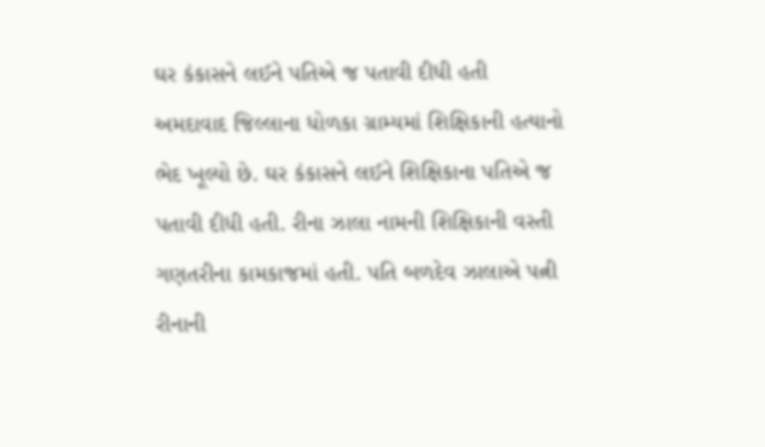ઘર કંકાસને લઈને પતિએ જ પતાવી દીધી હતી
અમદાવાદ જિલ્લાના ધોળકા ગ્રામ્યમાં શિક્ષિકાની હત્યાનો ભેદ ખૂલ્યો છે. ઘર કંકાસને લઈને શિક્ષિકાના પતિએ જ પતાવી દીધી હતી. રીના ઝાલા નામની શિક્ષિકાની વસ્તી ગણતરીના કામકાજમાં હતી. પતિ બળદેવ ઝાલાએ પત્ની રીનાની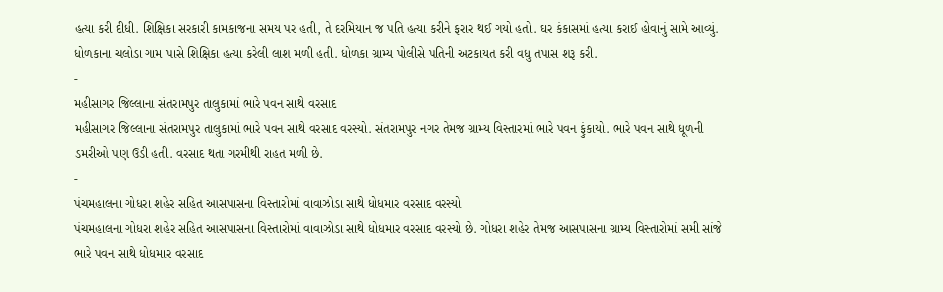હત્યા કરી દીધી. શિક્ષિકા સરકારી કામકાજના સમય પર હતી, તે દરમિયાન જ પતિ હત્યા કરીને ફરાર થઈ ગયો હતો. ઘર કંકાસમાં હત્યા કરાઈ હોવાનું સામે આવ્યું. ધોળકાના ચલોડા ગામ પાસે શિક્ષિકા હત્યા કરેલી લાશ મળી હતી. ધોળકા ગ્રામ્ય પોલીસે પતિની અટકાયત કરી વધુ તપાસ શરૂ કરી.
-
મહીસાગર જિલ્લાના સંતરામપુર તાલુકામાં ભારે પવન સાથે વરસાદ
મહીસાગર જિલ્લાના સંતરામપુર તાલુકામાં ભારે પવન સાથે વરસાદ વરસ્યો. સંતરામપુર નગર તેમજ ગ્રામ્ય વિસ્તારમાં ભારે પવન ફુંકાયો. ભારે પવન સાથે ધૂળની ડમરીઓ પણ ઉડી હતી. વરસાદ થતા ગરમીથી રાહત મળી છે.
-
પંચમહાલના ગોધરા શહેર સહિત આસપાસના વિસ્તારોમાં વાવાઝોડા સાથે ધોધમાર વરસાદ વરસ્યો
પંચમહાલના ગોધરા શહેર સહિત આસપાસના વિસ્તારોમાં વાવાઝોડા સાથે ધોધમાર વરસાદ વરસ્યો છે. ગોધરા શહેર તેમજ આસપાસના ગ્રામ્ય વિસ્તારોમાં સમી સાંજે ભારે પવન સાથે ધોધમાર વરસાદ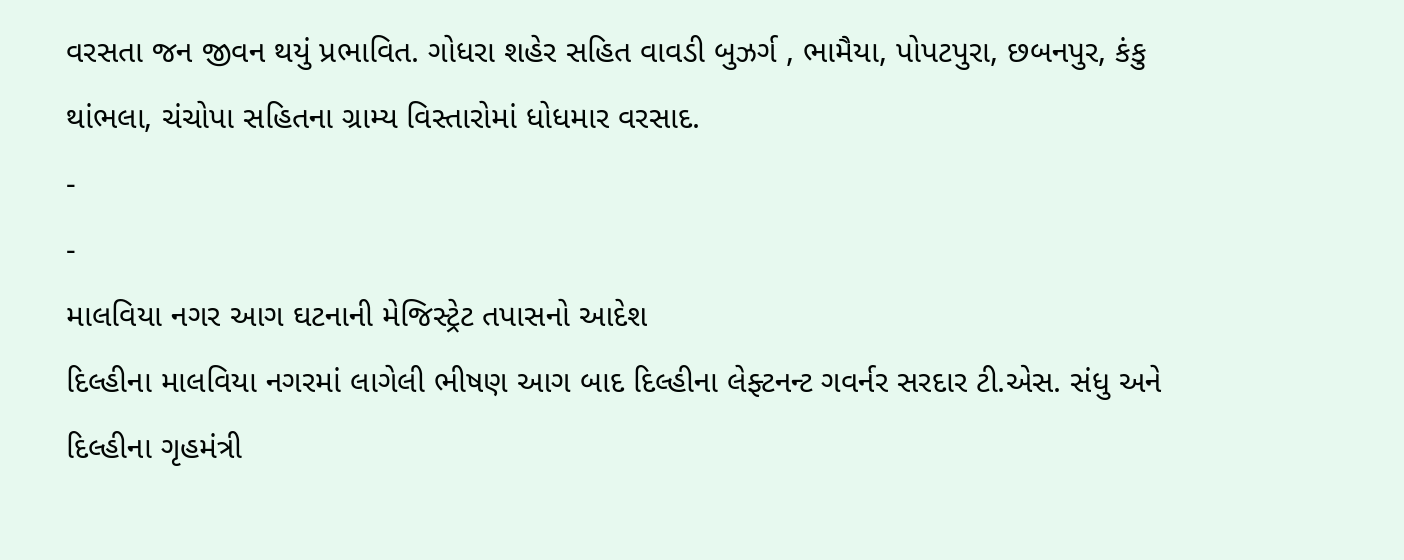વરસતા જન જીવન થયું પ્રભાવિત. ગોધરા શહેર સહિત વાવડી બુઝર્ગ , ભામૈયા, પોપટપુરા, છબનપુર, કંકુ થાંભલા, ચંચોપા સહિતના ગ્રામ્ય વિસ્તારોમાં ધોધમાર વરસાદ.
-
-
માલવિયા નગર આગ ઘટનાની મેજિસ્ટ્રેટ તપાસનો આદેશ
દિલ્હીના માલવિયા નગરમાં લાગેલી ભીષણ આગ બાદ દિલ્હીના લેફ્ટનન્ટ ગવર્નર સરદાર ટી.એસ. સંધુ અને દિલ્હીના ગૃહમંત્રી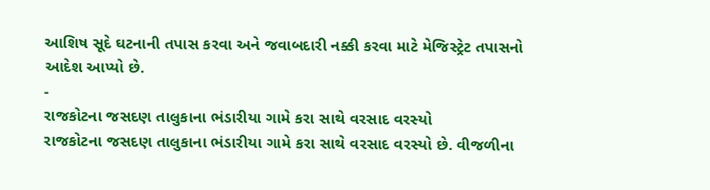આશિષ સૂદે ઘટનાની તપાસ કરવા અને જવાબદારી નક્કી કરવા માટે મેજિસ્ટ્રેટ તપાસનો આદેશ આપ્યો છે.
-
રાજકોટના જસદણ તાલુકાના ભંડારીયા ગામે કરા સાથે વરસાદ વરસ્યો
રાજકોટના જસદણ તાલુકાના ભંડારીયા ગામે કરા સાથે વરસાદ વરસ્યો છે. વીજળીના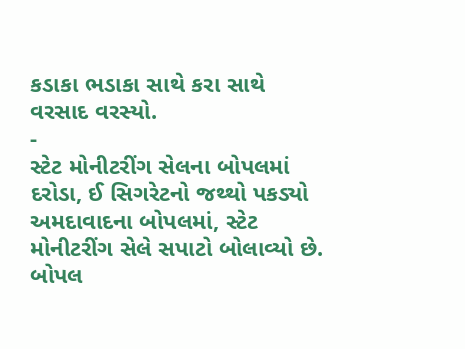કડાકા ભડાકા સાથે કરા સાથે વરસાદ વરસ્યો.
-
સ્ટેટ મોનીટરીંગ સેલના બોપલમાં દરોડા, ઈ સિગરેટનો જથ્થો પકડ્યો
અમદાવાદના બોપલમાં, સ્ટેટ મોનીટરીંગ સેલે સપાટો બોલાવ્યો છે. બોપલ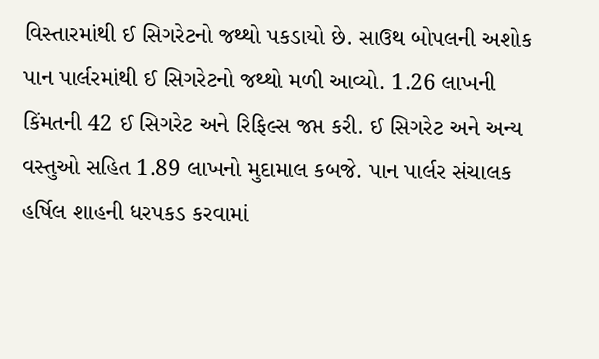વિસ્તારમાંથી ઈ સિગરેટનો જથ્થો પકડાયો છે. સાઉથ બોપલની અશોક પાન પાર્લરમાંથી ઈ સિગરેટનો જથ્થો મળી આવ્યો. 1.26 લાખની કિંમતની 42 ઈ સિગરેટ અને રિફિલ્સ જપ્ત કરી. ઈ સિગરેટ અને અન્ય વસ્તુઓ સહિત 1.89 લાખનો મુદામાલ કબજે. પાન પાર્લર સંચાલક હર્ષિલ શાહની ધરપકડ કરવામાં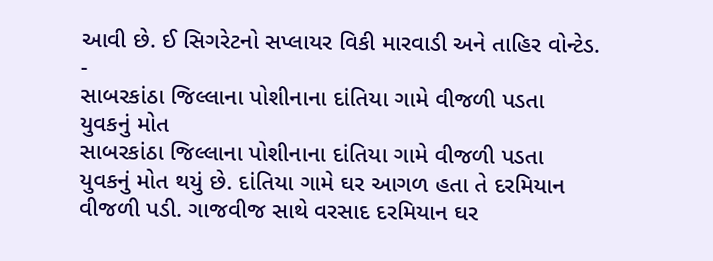આવી છે. ઈ સિગરેટનો સપ્લાયર વિકી મારવાડી અને તાહિર વોન્ટેડ.
-
સાબરકાંઠા જિલ્લાના પોશીનાના દાંતિયા ગામે વીજળી પડતા યુવકનું મોત
સાબરકાંઠા જિલ્લાના પોશીનાના દાંતિયા ગામે વીજળી પડતા યુવકનું મોત થયું છે. દાંતિયા ગામે ઘર આગળ હતા તે દરમિયાન વીજળી પડી. ગાજવીજ સાથે વરસાદ દરમિયાન ઘર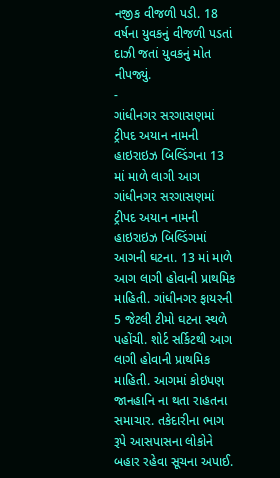નજીક વીજળી પડી. 18 વર્ષના યુવકનું વીજળી પડતાં દાઝી જતાં યુવકનું મોત નીપજ્યું.
-
ગાંધીનગર સરગાસણમાં ટ્રીપદ અયાન નામની હાઇરાઇઝ બિલ્ડિંગના 13 માં માળે લાગી આગ
ગાંધીનગર સરગાસણમાં ટ્રીપદ અયાન નામની હાઇરાઇઝ બિલ્ડિંગમાં આગની ઘટના. 13 માં માળે આગ લાગી હોવાની પ્રાથમિક માહિતી. ગાંધીનગર ફાયરની 5 જેટલી ટીમો ઘટના સ્થળે પહોંચી. શોર્ટ સર્કિટથી આગ લાગી હોવાની પ્રાથમિક માહિતી. આગમાં કોઇપણ જાનહાનિ ના થતા રાહતના સમાચાર. તકેદારીના ભાગ રૂપે આસપાસના લોકોને બહાર રહેવા સૂચના અપાઈ.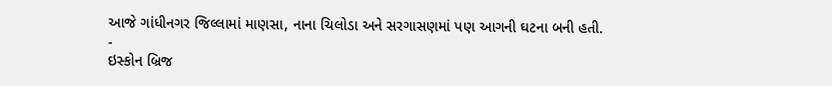આજે ગાંધીનગર જિલ્લામાં માણસા, નાના ચિલોડા અને સરગાસણમાં પણ આગની ઘટના બની હતી.
-
ઇસ્કોન બ્રિજ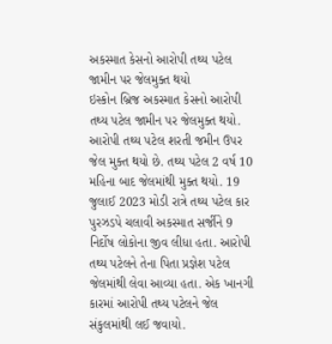અકસ્માત કેસનો આરોપી તથ્ય પટેલ જામીન પર જેલમુક્ત થયો
ઇસ્કોન બ્રિજ અકસ્માત કેસનો આરોપી તથ્ય પટેલ જામીન પર જેલમુક્ત થયો. આરોપી તથ્ય પટેલ શરતી જમીન ઉપર જેલ મુક્ત થયો છે. તથ્ય પટેલ 2 વર્ષ 10 મહિના બાદ જેલમાંથી મુક્ત થયો. 19 જુલાઈ 2023 મોડી રાત્રે તથ્ય પટેલ કાર પુરઝડપે ચલાવી અકસ્માત સર્જીને 9 નિર્દોષ લોકોના જીવ લીધા હતા. આરોપી તથ્ય પટેલને તેના પિતા પ્રજ્ઞેશ પટેલ જેલમાંથી લેવા આવ્યા હતા. એક ખાનગી કારમાં આરોપી તથ્ય પટેલને જેલ સંકુલમાંથી લઈ જવાયો.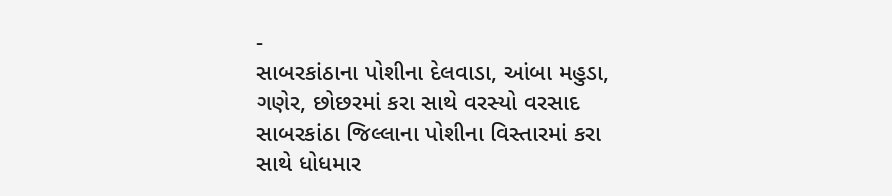-
સાબરકાંઠાના પોશીના દેલવાડા, આંબા મહુડા, ગણેર, છોછરમાં કરા સાથે વરસ્યો વરસાદ
સાબરકાંઠા જિલ્લાના પોશીના વિસ્તારમાં કરા સાથે ધોધમાર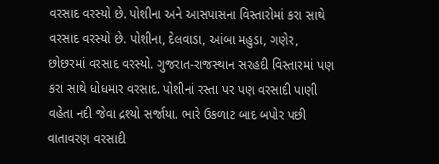વરસાદ વરસ્યો છે. પોશીના અને આસપાસના વિસ્તારોમાં કરા સાથે વરસાદ વરસ્યો છે. પોશીના, દેલવાડા, આંબા મહુડા, ગણેર, છોછરમાં વરસાદ વરસ્યો. ગુજરાત-રાજસ્થાન સરહદી વિસ્તારમાં પણ કરા સાથે ધોધમાર વરસાદ. પોશીનાં રસ્તા પર પણ વરસાદી પાણી વહેતા નદી જેવા દ્રશ્યો સર્જાયા. ભારે ઉકળાટ બાદ બપોર પછી વાતાવરણ વરસાદી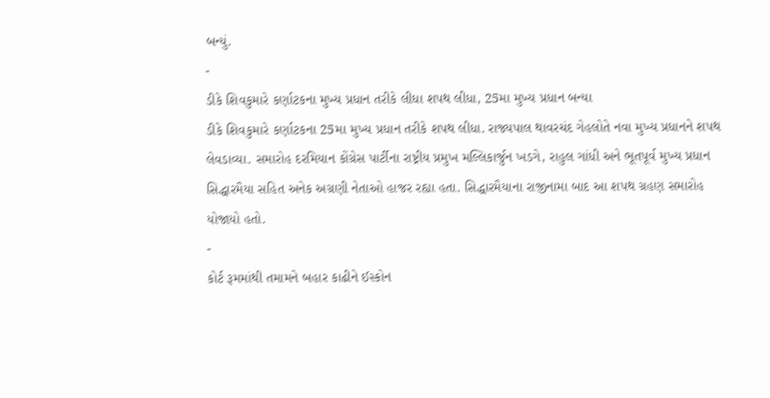બન્યું.
-
ડીકે શિવકુમારે કર્ણાટકના મુખ્ય પ્રધાન તરીકે લીધા શપથ લીધા, 25મા મુખ્ય પ્રધાન બન્યા
ડીકે શિવકુમારે કર્ણાટકના 25મા મુખ્ય પ્રધાન તરીકે શપથ લીધા. રાજ્યપાલ થાવરચંદ ગેહલોતે નવા મુખ્ય પ્રધાનને શપથ લેવડાવ્યા. સમારોહ દરમિયાન કોંગ્રેસ પાર્ટીના રાષ્ટ્રીય પ્રમુખ મલ્લિકાર્જુન ખડગે, રાહુલ ગાંધી અને ભૂતપૂર્વ મુખ્ય પ્રધાન સિદ્ધારમૈયા સહિત અનેક અગ્રણી નેતાઓ હાજર રહ્યા હતા. સિદ્ધારમૈયાના રાજીનામા બાદ આ શપથ ગ્રહણ સમારોહ યોજાયો હતો.
-
કોર્ટ રૂમમાંથી તમામને બહાર કાઢીને ઈસ્કોન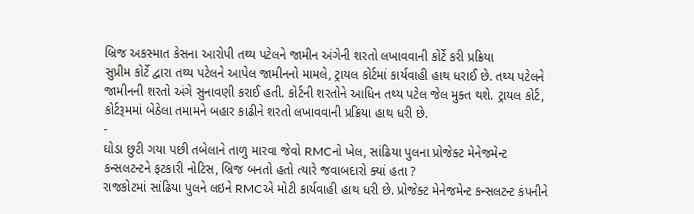બ્રિજ અકસ્માત કેસના આરોપી તથ્ય પટેલને જામીન અંગેની શરતો લખાવવાની કોર્ટે કરી પ્રક્રિયા
સુપ્રીમ કોર્ટે દ્વારા તથ્ય પટેલને આપેલ જામીનનો મામલે, ટ્રાયલ કોર્ટમાં કાર્યવાહી હાથ ધરાઈ છે. તથ્ય પટેલને જામીનની શરતો અંગે સુનાવણી કરાઈ હતી. કોર્ટની શરતોને આધિન તથ્ય પટેલ જેલ મુક્ત થશે. ટ્રાયલ કોર્ટ, કોર્ટરૂમમાં બેઠેલા તમામને બહાર કાઢીને શરતો લખાવવાની પ્રક્રિયા હાથ ધરી છે.
-
ઘોડા છુટી ગયા પછી તબેલાને તાળુ મારવા જેવો RMCનો ખેલ, સાંઢિયા પુલના પ્રોજેક્ટ મેનેજમેન્ટ કન્સલટન્ટને ફટકારી નોટિસ, બ્રિજ બનતો હતો ત્યારે જવાબદારો ક્યાં હતા ?
રાજકોટમાં સાંઢિયા પુલને લઇને RMCએ મોટી કાર્યવાહી હાથ ધરી છે. પ્રોજેક્ટ મેનેજમેન્ટ કન્સલટન્ટ કંપનીને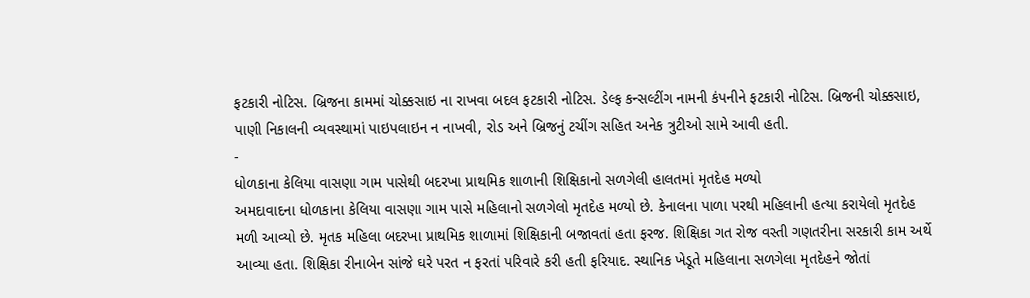ફટકારી નોટિસ. બ્રિજના કામમાં ચોક્કસાઇ ના રાખવા બદલ ફટકારી નોટિસ. ડેલ્ફ કન્સલ્ટીંગ નામની કંપનીને ફટકારી નોટિસ. બ્રિજની ચોક્કસાઇ, પાણી નિકાલની વ્યવસ્થામાં પાઇપલાઇન ન નાખવી, રોડ અને બ્રિજનું ટચીંગ સહિત અનેક ત્રુટીઓ સામે આવી હતી.
-
ધોળકાના કેલિયા વાસણા ગામ પાસેથી બદરખા પ્રાથમિક શાળાની શિક્ષિકાનો સળગેલી હાલતમાં મૃતદેહ મળ્યો
અમદાવાદના ધોળકાના કેલિયા વાસણા ગામ પાસે મહિલાનો સળગેલો મૃતદેહ મળ્યો છે. કેનાલના પાળા પરથી મહિલાની હત્યા કરાયેલો મૃતદેહ મળી આવ્યો છે. મૃતક મહિલા બદરખા પ્રાથમિક શાળામાં શિક્ષિકાની બજાવતાં હતા ફરજ. શિક્ષિકા ગત રોજ વસ્તી ગણતરીના સરકારી કામ અર્થે આવ્યા હતા. શિક્ષિકા રીનાબેન સાંજે ઘરે પરત ન ફરતાં પરિવારે કરી હતી ફરિયાદ. સ્થાનિક ખેડૂતે મહિલાના સળગેલા મૃતદેહને જોતાં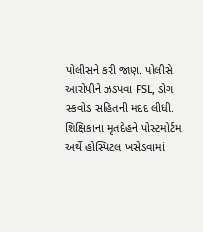પોલીસને કરી જાણ. પોલીસે આરોપીને ઝડપવા FSL, ડોગ સ્કવોડ સહિતની મદદ લીધી. શિક્ષિકાના મૃતદેહને પોસ્ટમોર્ટમ અર્થે હોસ્પિટલ ખસેડવામાં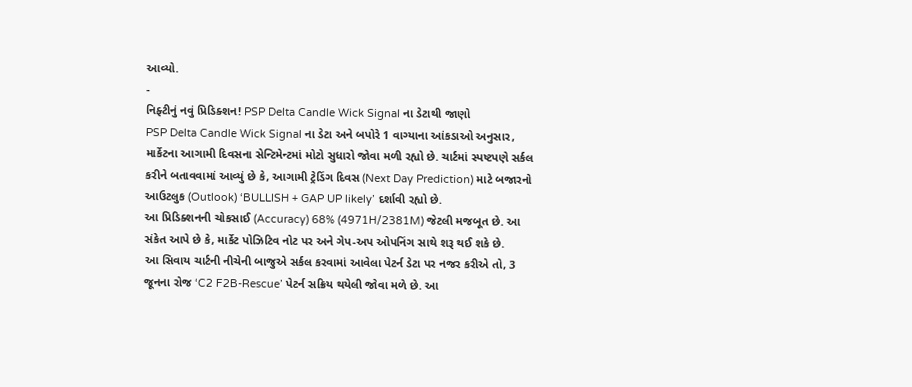આવ્યો.
-
નિફ્ટીનું નવું પ્રિડિક્શન! PSP Delta Candle Wick Signal ના ડેટાથી જાણો
PSP Delta Candle Wick Signal ના ડેટા અને બપોરે 1 વાગ્યાના આંકડાઓ અનુસાર, માર્કેટના આગામી દિવસના સેન્ટિમેન્ટમાં મોટો સુધારો જોવા મળી રહ્યો છે. ચાર્ટમાં સ્પષ્ટપણે સર્કલ કરીને બતાવવામાં આવ્યું છે કે, આગામી ટ્રેડિંગ દિવસ (Next Day Prediction) માટે બજારનો આઉટલુક (Outlook) ‘BULLISH + GAP UP likely’ દર્શાવી રહ્યો છે.
આ પ્રિડિક્શનની ચોકસાઈ (Accuracy) 68% (4971H/2381M) જેટલી મજબૂત છે. આ સંકેત આપે છે કે, માર્કેટ પોઝિટિવ નોટ પર અને ગેપ-અપ ઓપનિંગ સાથે શરૂ થઈ શકે છે.
આ સિવાય ચાર્ટની નીચેની બાજુએ સર્કલ કરવામાં આવેલા પેટર્ન ડેટા પર નજર કરીએ તો, 3 જૂનના રોજ ‘C2 F2B-Rescue’ પેટર્ન સક્રિય થયેલી જોવા મળે છે. આ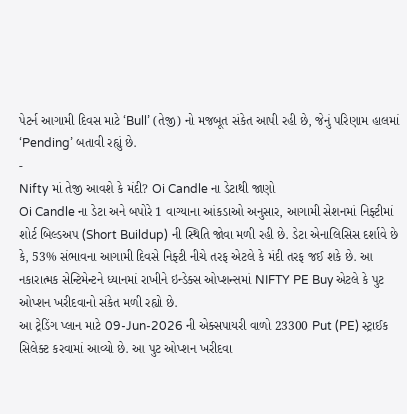પેટર્ન આગામી દિવસ માટે ‘Bull’ (તેજી) નો મજબૂત સંકેત આપી રહી છે, જેનું પરિણામ હાલમાં ‘Pending’ બતાવી રહ્યું છે.
-
Nifty માં તેજી આવશે કે મંદી? Oi Candle ના ડેટાથી જાણો
Oi Candle ના ડેટા અને બપોરે 1 વાગ્યાના આંકડાઓ અનુસાર, આગામી સેશનમાં નિફ્ટીમાં શોર્ટ બિલ્ડઅપ (Short Buildup) ની સ્થિતિ જોવા મળી રહી છે. ડેટા એનાલિસિસ દર્શાવે છે કે, 53% સંભાવના આગામી દિવસે નિફ્ટી નીચે તરફ એટલે કે મંદી તરફ જઈ શકે છે. આ નકારાત્મક સેન્ટિમેન્ટને ધ્યાનમાં રાખીને ઇન્ડેક્સ ઓપ્શન્સમાં NIFTY PE Buy એટલે કે પુટ ઓપ્શન ખરીદવાનો સંકેત મળી રહ્યો છે.
આ ટ્રેડિંગ પ્લાન માટે 09-Jun-2026 ની એક્સપાયરી વાળો 23300 Put (PE) સ્ટ્રાઈક સિલેક્ટ કરવામાં આવ્યો છે. આ પુટ ઓપ્શન ખરીદવા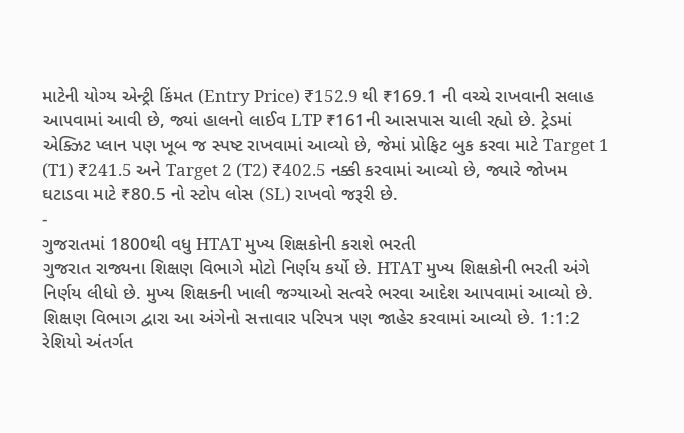માટેની યોગ્ય એન્ટ્રી કિંમત (Entry Price) ₹152.9 થી ₹169.1 ની વચ્ચે રાખવાની સલાહ આપવામાં આવી છે, જ્યાં હાલનો લાઈવ LTP ₹161ની આસપાસ ચાલી રહ્યો છે. ટ્રેડમાં એક્ઝિટ પ્લાન પણ ખૂબ જ સ્પષ્ટ રાખવામાં આવ્યો છે, જેમાં પ્રોફિટ બુક કરવા માટે Target 1 (T1) ₹241.5 અને Target 2 (T2) ₹402.5 નક્કી કરવામાં આવ્યો છે, જ્યારે જોખમ ઘટાડવા માટે ₹80.5 નો સ્ટોપ લોસ (SL) રાખવો જરૂરી છે.
-
ગુજરાતમાં 1800થી વધુ HTAT મુખ્ય શિક્ષકોની કરાશે ભરતી
ગુજરાત રાજ્યના શિક્ષણ વિભાગે મોટો નિર્ણય કર્યો છે. HTAT મુખ્ય શિક્ષકોની ભરતી અંગે નિર્ણય લીધો છે. મુખ્ય શિક્ષકની ખાલી જગ્યાઓ સત્વરે ભરવા આદેશ આપવામાં આવ્યો છે. શિક્ષણ વિભાગ દ્વારા આ અંગેનો સત્તાવાર પરિપત્ર પણ જાહેર કરવામાં આવ્યો છે. 1:1:2 રેશિયો અંતર્ગત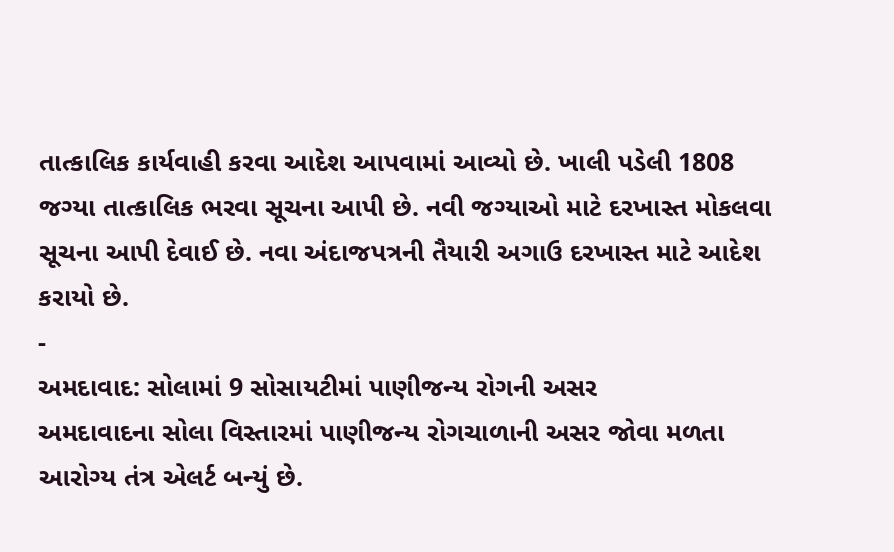તાત્કાલિક કાર્યવાહી કરવા આદેશ આપવામાં આવ્યો છે. ખાલી પડેલી 1808 જગ્યા તાત્કાલિક ભરવા સૂચના આપી છે. નવી જગ્યાઓ માટે દરખાસ્ત મોકલવા સૂચના આપી દેવાઈ છે. નવા અંદાજપત્રની તૈયારી અગાઉ દરખાસ્ત માટે આદેશ કરાયો છે.
-
અમદાવાદ: સોલામાં 9 સોસાયટીમાં પાણીજન્ય રોગની અસર
અમદાવાદના સોલા વિસ્તારમાં પાણીજન્ય રોગચાળાની અસર જોવા મળતા આરોગ્ય તંત્ર એલર્ટ બન્યું છે.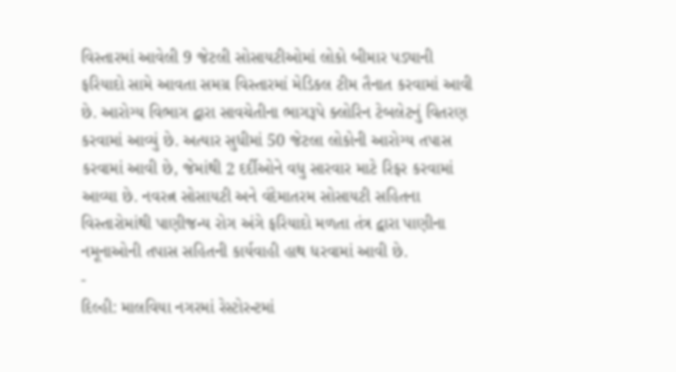વિસ્તારમાં આવેલી 9 જેટલી સોસાયટીઓમાં લોકો બીમાર પડ્યાની ફરિયાદો સામે આવતા સમગ્ર વિસ્તારમાં મેડિકલ ટીમ તૈનાત કરવામાં આવી છે. આરોગ્ય વિભાગ દ્વારા સાવચેતીના ભાગરૂપે ક્લોરિન ટેબલેટનું વિતરણ કરવામાં આવ્યું છે. અત્યાર સુધીમાં 50 જેટલા લોકોની આરોગ્ય તપાસ કરવામાં આવી છે, જેમાંથી 2 દર્દીઓને વધુ સારવાર માટે રિફર કરવામાં આવ્યા છે. નવરત્ન સોસાયટી અને વંદેમાતરમ સોસાયટી સહિતના વિસ્તારોમાંથી પાણીજન્ય રોગ અંગે ફરિયાદો મળતા તંત્ર દ્વારા પાણીના નમૂનાઓની તપાસ સહિતની કાર્યવાહી હાથ ધરવામાં આવી છે.
-
દિલ્હી: માલવિયા નગરમાં રેસ્ટોરન્ટમાં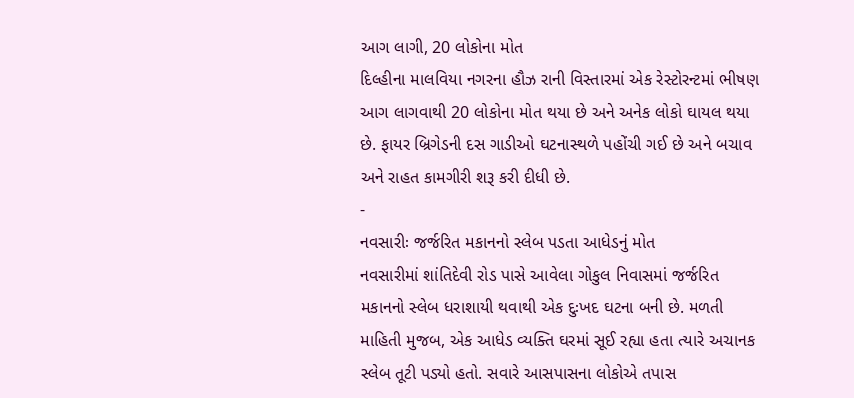આગ લાગી, 20 લોકોના મોત
દિલ્હીના માલવિયા નગરના હૌઝ રાની વિસ્તારમાં એક રેસ્ટોરન્ટમાં ભીષણ આગ લાગવાથી 20 લોકોના મોત થયા છે અને અનેક લોકો ઘાયલ થયા છે. ફાયર બ્રિગેડની દસ ગાડીઓ ઘટનાસ્થળે પહોંચી ગઈ છે અને બચાવ અને રાહત કામગીરી શરૂ કરી દીધી છે.
-
નવસારીઃ જર્જરિત મકાનનો સ્લેબ પડતા આધેડનું મોત
નવસારીમાં શાંતિદેવી રોડ પાસે આવેલા ગોકુલ નિવાસમાં જર્જરિત મકાનનો સ્લેબ ધરાશાયી થવાથી એક દુઃખદ ઘટના બની છે. મળતી માહિતી મુજબ, એક આધેડ વ્યક્તિ ઘરમાં સૂઈ રહ્યા હતા ત્યારે અચાનક સ્લેબ તૂટી પડ્યો હતો. સવારે આસપાસના લોકોએ તપાસ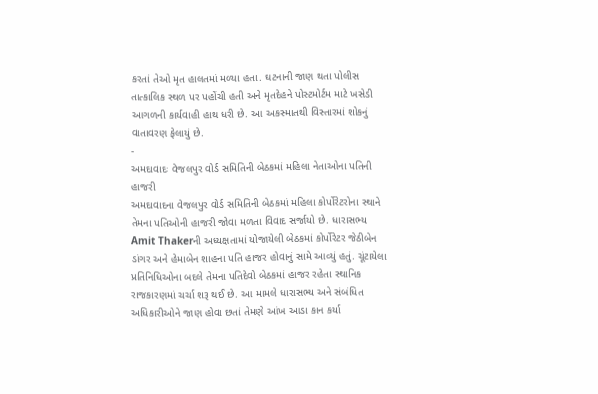કરતાં તેઓ મૃત હાલતમાં મળ્યા હતા. ઘટનાની જાણ થતા પોલીસ તાત્કાલિક સ્થળ પર પહોંચી હતી અને મૃતદેહને પોસ્ટમોર્ટમ માટે ખસેડી આગળની કાર્યવાહી હાથ ધરી છે. આ અકસ્માતથી વિસ્તારમાં શોકનું વાતાવરણ ફેલાયું છે.
-
અમદાવાદઃ વેજલપુર વોર્ડ સમિતિની બેઠકમાં મહિલા નેતાઓના પતિની હાજરી
અમદાવાદના વેજલપુર વોર્ડ સમિતિની બેઠકમાં મહિલા કોર્પોરેટરોના સ્થાને તેમના પતિઓની હાજરી જોવા મળતા વિવાદ સર્જાયો છે. ધારાસભ્ય Amit Thakerની અધ્યક્ષતામાં યોજાયેલી બેઠકમાં કોર્પોરેટર જેઠીબેન ડાંગર અને હેમાબેન શાહના પતિ હાજર હોવાનું સામે આવ્યું હતું. ચૂંટાયેલા પ્રતિનિધિઓના બદલે તેમના પતિદેવો બેઠકમાં હાજર રહેતા સ્થાનિક રાજકારણમાં ચર્ચા શરૂ થઈ છે. આ મામલે ધારાસભ્ય અને સંબંધિત અધિકારીઓને જાણ હોવા છતાં તેમણે આંખ આડા કાન કર્યા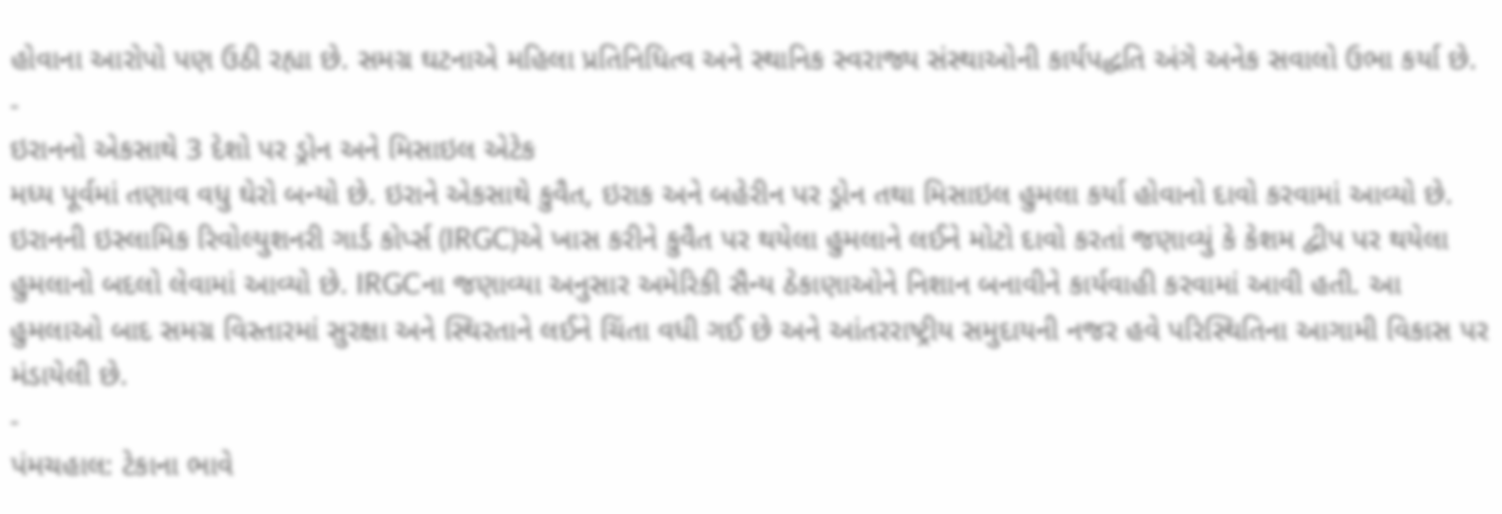હોવાના આરોપો પણ ઉઠી રહ્યા છે. સમગ્ર ઘટનાએ મહિલા પ્રતિનિધિત્વ અને સ્થાનિક સ્વરાજ્ય સંસ્થાઓની કાર્યપદ્ધતિ અંગે અનેક સવાલો ઉભા કર્યા છે.
-
ઇરાનનો એકસાથે 3 દેશો પર ડ્રોન અને મિસાઇલ એટેક
મધ્ય પૂર્વમાં તણાવ વધુ ઘેરો બન્યો છે. ઇરાને એકસાથે કુવૈત, ઇરાક અને બહેરીન પર ડ્રોન તથા મિસાઇલ હુમલા કર્યા હોવાનો દાવો કરવામાં આવ્યો છે. ઇરાનની ઇસ્લામિક રિવોલ્યુશનરી ગાર્ડ કોર્પ્સ (IRGC)એ ખાસ કરીને કુવૈત પર થયેલા હુમલાને લઈને મોટો દાવો કરતાં જણાવ્યું કે કેશમ દ્વીપ પર થયેલા હુમલાનો બદલો લેવામાં આવ્યો છે. IRGCના જણાવ્યા અનુસાર અમેરિકી સૈન્ય ઠેકાણાઓને નિશાન બનાવીને કાર્યવાહી કરવામાં આવી હતી. આ હુમલાઓ બાદ સમગ્ર વિસ્તારમાં સુરક્ષા અને સ્થિરતાને લઈને ચિંતા વધી ગઈ છે અને આંતરરાષ્ટ્રીય સમુદાયની નજર હવે પરિસ્થિતિના આગામી વિકાસ પર મંડાયેલી છે.
-
પંમચહાલ: ટેકાના ભાવે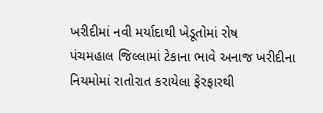ખરીદીમાં નવી મર્યાદાથી ખેડૂતોમાં રોષ
પંચમહાલ જિલ્લામાં ટેકાના ભાવે અનાજ ખરીદીના નિયમોમાં રાતોરાત કરાયેલા ફેરફારથી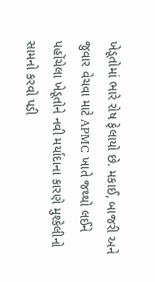ખેડૂતોમાં ભારે રોષ ફેલાયો છે. મકાઈ, બાજરી અને જુવાર વેચવા માટે APMC ખાતે જથ્થો લઈને પહોંચેલા ખેડૂતોને નવી મર્યાદાના કારણે મુશ્કેલીનો સામનો કરવો પડી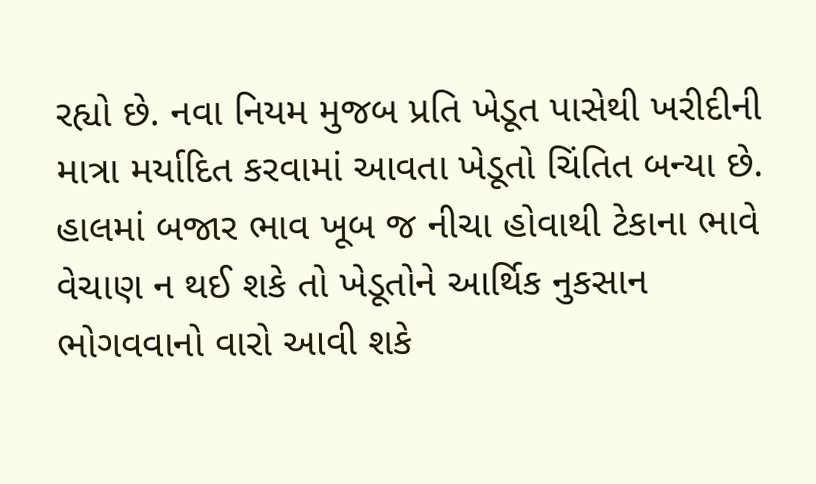રહ્યો છે. નવા નિયમ મુજબ પ્રતિ ખેડૂત પાસેથી ખરીદીની માત્રા મર્યાદિત કરવામાં આવતા ખેડૂતો ચિંતિત બન્યા છે. હાલમાં બજાર ભાવ ખૂબ જ નીચા હોવાથી ટેકાના ભાવે વેચાણ ન થઈ શકે તો ખેડૂતોને આર્થિક નુકસાન ભોગવવાનો વારો આવી શકે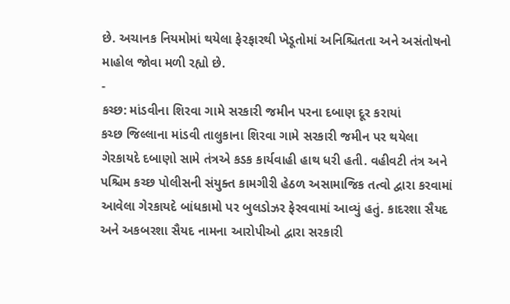છે. અચાનક નિયમોમાં થયેલા ફેરફારથી ખેડૂતોમાં અનિશ્ચિતતા અને અસંતોષનો માહોલ જોવા મળી રહ્યો છે.
-
કચ્છ: માંડવીના શિરવા ગામે સરકારી જમીન પરના દબાણ દૂર કરાયાં
કચ્છ જિલ્લાના માંડવી તાલુકાના શિરવા ગામે સરકારી જમીન પર થયેલા ગેરકાયદે દબાણો સામે તંત્રએ કડક કાર્યવાહી હાથ ધરી હતી. વહીવટી તંત્ર અને પશ્ચિમ કચ્છ પોલીસની સંયુક્ત કામગીરી હેઠળ અસામાજિક તત્વો દ્વારા કરવામાં આવેલા ગેરકાયદે બાંધકામો પર બુલડોઝર ફેરવવામાં આવ્યું હતું. કાદરશા સૈયદ અને અકબરશા સૈયદ નામના આરોપીઓ દ્વારા સરકારી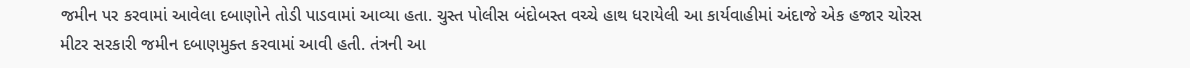જમીન પર કરવામાં આવેલા દબાણોને તોડી પાડવામાં આવ્યા હતા. ચુસ્ત પોલીસ બંદોબસ્ત વચ્ચે હાથ ધરાયેલી આ કાર્યવાહીમાં અંદાજે એક હજાર ચોરસ મીટર સરકારી જમીન દબાણમુક્ત કરવામાં આવી હતી. તંત્રની આ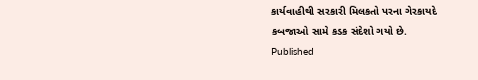કાર્યવાહીથી સરકારી મિલકતો પરના ગેરકાયદે કબજાઓ સામે કડક સંદેશો ગયો છે.
Published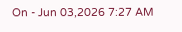On - Jun 03,2026 7:27 AM